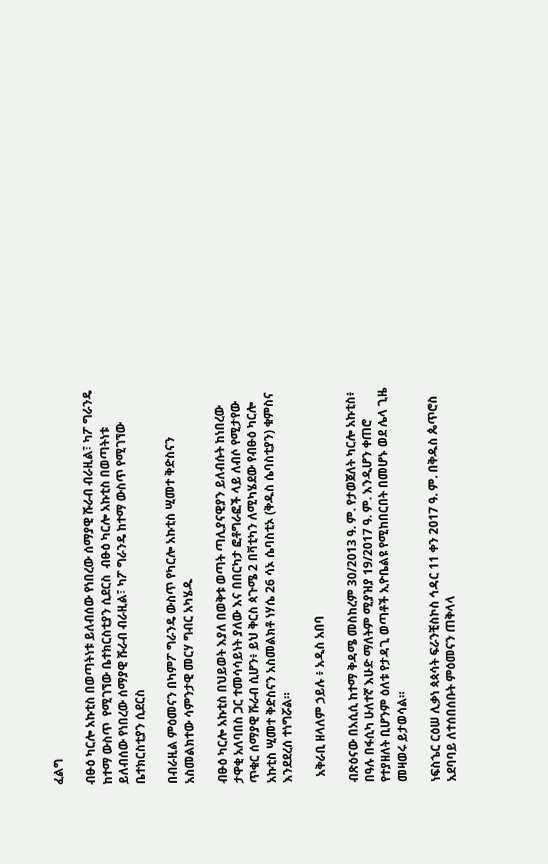ፈልግ

ብፁዕ ካርሎ አኩቲስ በወጣትነቱ ይለብሰው የነበረው ሰማያዊ ሹራብ ብራዚል፣ ካፖ ግራንዴ ከተማ ውስጥ  የሚገኘው ቤተክርስቲያን ሲደርስ  ብፁዕ ካርሎ አኩቲስ በወጣትነቱ ይለብሰው የነበረው ሰማያዊ ሹራብ ብራዚል፣ ካፖ ግራንዴ ከተማ ውስጥ የሚገኘው ቤተክርስቲያን ሲደርስ

በብራዚል ምዕመናን በካምፖ ግራንዴ ውስጥ የካርሎ አኩቲስ ሢመተ ቅድስናን አስመልክተው ሳምንታዊ መርሃ ግብር አካሄዱ

ብፁዕ ካርሎ አኩቲስ በህይወት እያለ በወቅቱ ወጣት ጣሊያናዊያን ይለብሱት ከነበረው ታዋቂ አለባበስ ጋር ተመሳሳይነት ያለው እና በበርካታ ፎቶግራፎች ላይ ለብሶ የሚታየው ጥቁር ሰማያዊ ሹራብ ሲሆን፥ ይህ ቅርስ ጳጉሜ 2 በቫቲካን ለሚካሄደው የብፁዕ ካርሎ አኩቲስ ሢመተ ቅድስናን አስመልክቶ ነሃሴ 26 ሳኦ ሴባስቲኦ (ቅዱስ ሴባስቲያን) ቁምስና እንደደረሰ ተነግሯል።

  አቅራቢ ዘላለም ኃይሉ ፥ አዲስ አበባ

ብጽዕናው በአሲሲ ከተማ ቅዳሜ መስከረም 30/2013 ዓ. ም. የታወጀለት ካርሎ አኩቲስ፥ በዓሉ በፋሲካ ሁለተኛ እሁድ ማለትም ሚያዝያ 19/2017 ዓ. ም. እንዲሆን ቀጠሮ የተያዘለት ቢሆንም ዕለቱ የታዳጊ ወጣቶች ኢዮቤልዩ የሚከበርበት በመሆኑ ወደ ሌላ ጊዜ መዛወሩ ይታወሳል።

ነፍስኄር ርዕሠ ሊቃነ ጳጳሳት ፍራንቺስኮስ ኅዳር 11 ቀን 2017 ዓ. ም. በቅዱስ ጴጥሮስ አደባባይ ለተሰበሰቡት ምዕመናን ጠቅላላ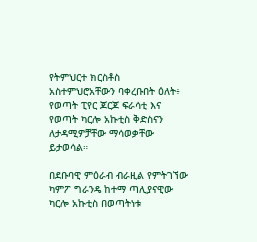የትምህርተ ክርስቶስ አስተምህሮአቸውን ባቀረቡበት ዕለት፥ የወጣት ፒየር ጆርጆ ፍራሳቲ እና የወጣት ካርሎ አኩቲስ ቅድስናን ለታዳሚዎቻቸው ማሳወቃቸው ይታወሳል።

በደቡባዊ ምዕራብ ብራዚል የምትገኘው ካምፖ ግራንዴ ከተማ ጣሊያናዊው ካርሎ አኩቲስ በወጣትነቱ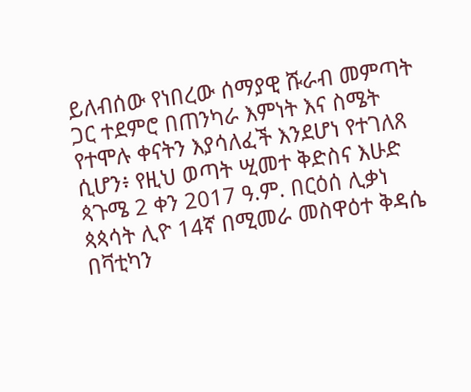ይለብሰው የነበረው ሰማያዊ ሹራብ መምጣት ጋር ተደምሮ በጠንካራ እምነት እና ስሜት የተሞሉ ቀናትን እያሳለፈች እንደሆነ የተገለጸ ሲሆን፥ የዚህ ወጣት ሢመተ ቅድስና እሁድ ጳጉሜ 2 ቀን 2017 ዓ.ም. በርዕሰ ሊቃነ ጳጳሳት ሊዮ 14ኛ በሚመራ መስዋዕተ ቅዳሴ በቫቲካን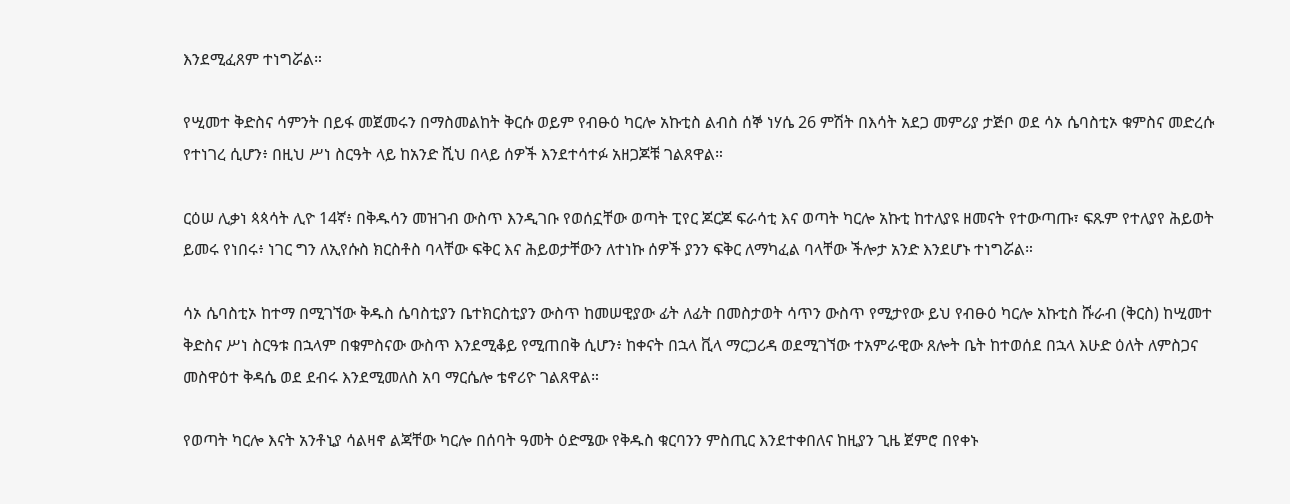እንደሚፈጸም ተነግሯል።

የሢመተ ቅድስና ሳምንት በይፋ መጀመሩን በማስመልከት ቅርሱ ወይም የብፁዕ ካርሎ አኩቲስ ልብስ ሰኞ ነሃሴ 26 ምሽት በእሳት አደጋ መምሪያ ታጅቦ ወደ ሳኦ ሴባስቲኦ ቁምስና መድረሱ የተነገረ ሲሆን፥ በዚህ ሥነ ስርዓት ላይ ከአንድ ሺህ በላይ ሰዎች እንደተሳተፉ አዘጋጆቹ ገልጸዋል።

ርዕሠ ሊቃነ ጳጳሳት ሊዮ 14ኛ፥ በቅዱሳን መዝገብ ውስጥ እንዲገቡ የወሰኗቸው ወጣት ፒየር ጆርጆ ፍራሳቲ እና ወጣት ካርሎ አኩቲ ከተለያዩ ዘመናት የተውጣጡ፣ ፍጹም የተለያየ ሕይወት ይመሩ የነበሩ፥ ነገር ግን ለኢየሱስ ክርስቶስ ባላቸው ፍቅር እና ሕይወታቸውን ለተነኩ ሰዎች ያንን ፍቅር ለማካፈል ባላቸው ችሎታ አንድ እንደሆኑ ተነግሯል።

ሳኦ ሴባስቲኦ ከተማ በሚገኘው ቅዱስ ሴባስቲያን ቤተክርስቲያን ውስጥ ከመሠዊያው ፊት ለፊት በመስታወት ሳጥን ውስጥ የሚታየው ይህ የብፁዕ ካርሎ አኩቲስ ሹራብ (ቅርስ) ከሢመተ ቅድስና ሥነ ስርዓቱ በኋላም በቁምስናው ውስጥ እንደሚቆይ የሚጠበቅ ሲሆን፥ ከቀናት በኋላ ቪላ ማርጋሪዳ ወደሚገኘው ተአምራዊው ጸሎት ቤት ከተወሰደ በኋላ እሁድ ዕለት ለምስጋና መስዋዕተ ቅዳሴ ወደ ደብሩ እንደሚመለስ አባ ማርሴሎ ቴኖሪዮ ገልጸዋል።

የወጣት ካርሎ እናት አንቶኒያ ሳልዛኖ ልጃቸው ካርሎ በሰባት ዓመት ዕድሜው የቅዱስ ቁርባንን ምስጢር እንደተቀበለና ከዚያን ጊዜ ጀምሮ በየቀኑ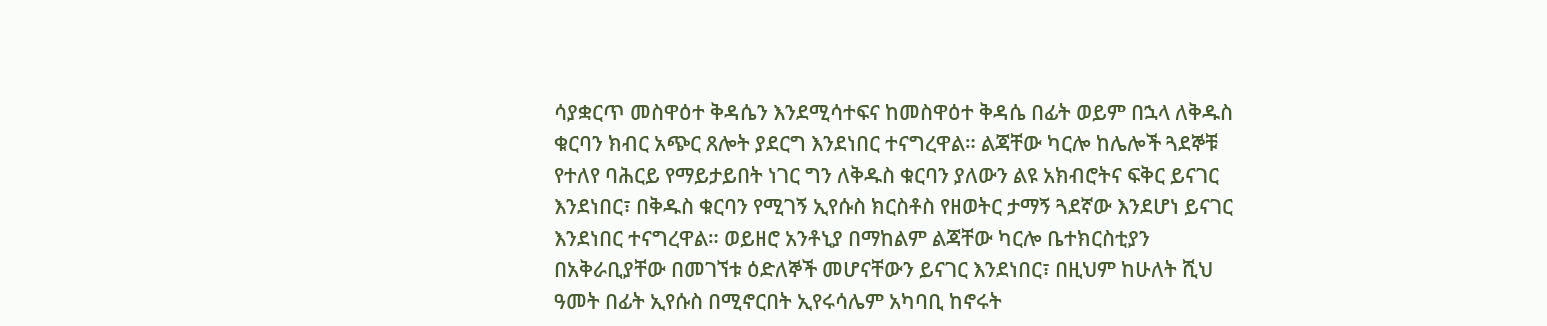ሳያቋርጥ መስዋዕተ ቅዳሴን እንደሚሳተፍና ከመስዋዕተ ቅዳሴ በፊት ወይም በኋላ ለቅዱስ ቁርባን ክብር አጭር ጸሎት ያደርግ እንደነበር ተናግረዋል። ልጃቸው ካርሎ ከሌሎች ጓደኞቹ የተለየ ባሕርይ የማይታይበት ነገር ግን ለቅዱስ ቁርባን ያለውን ልዩ አክብሮትና ፍቅር ይናገር እንደነበር፣ በቅዱስ ቁርባን የሚገኝ ኢየሱስ ክርስቶስ የዘወትር ታማኝ ጓደኛው እንደሆነ ይናገር እንደነበር ተናግረዋል። ወይዘሮ አንቶኒያ በማከልም ልጃቸው ካርሎ ቤተክርስቲያን በአቅራቢያቸው በመገኘቱ ዕድለኞች መሆናቸውን ይናገር እንደነበር፣ በዚህም ከሁለት ሺህ ዓመት በፊት ኢየሱስ በሚኖርበት ኢየሩሳሌም አካባቢ ከኖሩት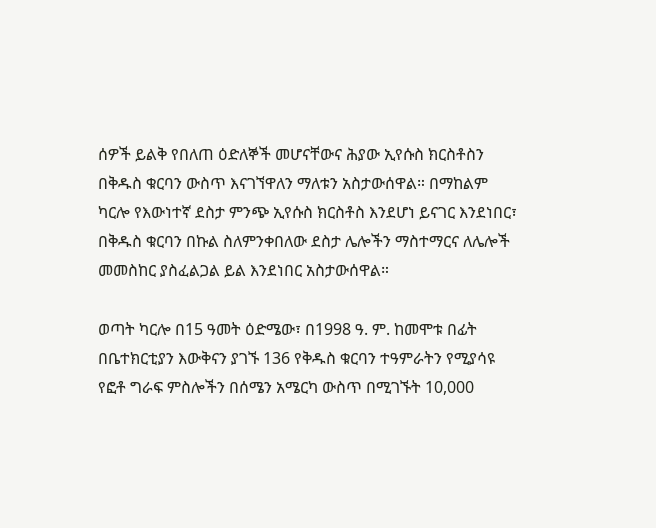ሰዎች ይልቅ የበለጠ ዕድለኞች መሆናቸውና ሕያው ኢየሱስ ክርስቶስን በቅዱስ ቁርባን ውስጥ እናገኘዋለን ማለቱን አስታውሰዋል። በማከልም ካርሎ የእውነተኛ ደስታ ምንጭ ኢየሱስ ክርስቶስ እንደሆነ ይናገር እንደነበር፣ በቅዱስ ቁርባን በኩል ስለምንቀበለው ደስታ ሌሎችን ማስተማርና ለሌሎች መመስከር ያስፈልጋል ይል እንደነበር አስታውሰዋል።

ወጣት ካርሎ በ15 ዓመት ዕድሜው፣ በ1998 ዓ. ም. ከመሞቱ በፊት በቤተክርቲያን እውቅናን ያገኙ 136 የቅዱስ ቁርባን ተዓምራትን የሚያሳዩ የፎቶ ግራፍ ምስሎችን በሰሜን አሜርካ ውስጥ በሚገኙት 10,000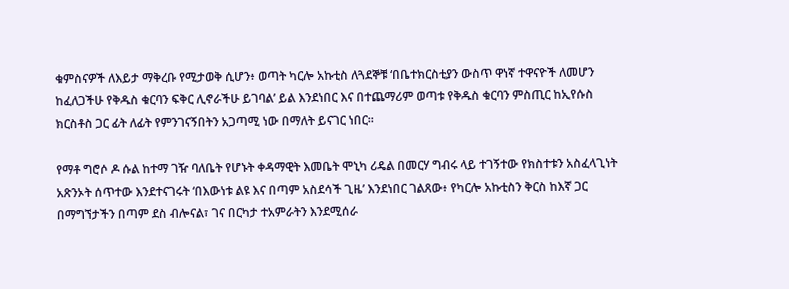ቁምስናዎች ለእይታ ማቅረቡ የሚታወቅ ሲሆን፥ ወጣት ካርሎ አኩቲስ ለጓደኞቹ ‘በቤተክርስቲያን ውስጥ ዋነኛ ተዋናዮች ለመሆን ከፈለጋችሁ የቅዱስ ቁርባን ፍቅር ሊኖራችሁ ይገባል’ ይል እንደነበር እና በተጨማሪም ወጣቱ የቅዱስ ቁርባን ምስጢር ከኢየሱስ ክርስቶስ ጋር ፊት ለፊት የምንገናኝበትን አጋጣሚ ነው በማለት ይናገር ነበር።

የማቶ ግሮሶ ዶ ሱል ከተማ ገዥ ባለቤት የሆኑት ቀዳማዊት እመቤት ሞኒካ ሪዴል በመርሃ ግብሩ ላይ ተገኝተው የክስተቱን አስፈላጊነት አጽንኦት ሰጥተው እንደተናገሩት ‘በእውነቱ ልዩ እና በጣም አስደሳች ጊዜ’ እንደነበር ገልጸው፥ የካርሎ አኩቲስን ቅርስ ከእኛ ጋር በማግኘታችን በጣም ደስ ብሎናል፣ ገና በርካታ ተአምራትን እንደሚሰራ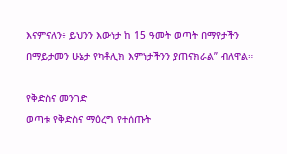እናምናለን፥ ይህንን እውነታ ከ 15 ዓመት ወጣት በማየታችን በማይታመን ሁኔታ የካቶሊክ እምነታችንን ያጠናክራል” ብለዋል።

የቅድስና መንገድ
ወጣቱ የቅድስና ማዕረግ የተሰጡት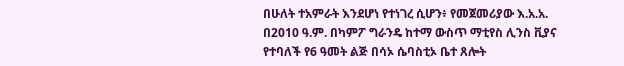በሁለት ተአምራት እንደሆነ የተነገረ ሲሆን፥ የመጀመሪያው እ.አ.አ. በ2010 ዓ.ም. በካምፖ ግራንዴ ከተማ ውስጥ ማቲየስ ሊንስ ቪያና የተባለች የ6 ዓመት ልጅ በሳኦ ሴባስቲኦ ቤተ ጸሎት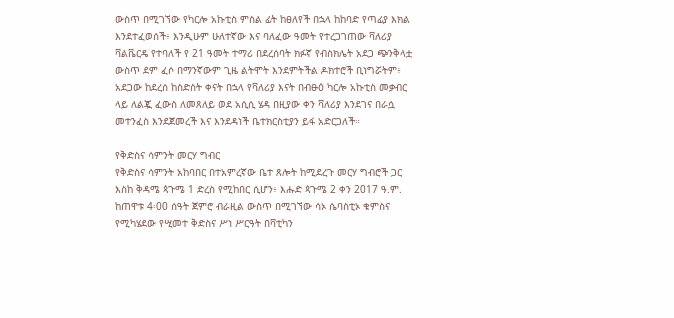ውስጥ በሚገኘው የካርሎ አኩቲስ ምስል ፊት ከፀለየች በኋላ ከከባድ የጣፊያ እክል እንደተፈወሰች፥ እንዲሁም ሁለተኛው እና ባለፈው ዓመት የተረጋገጠው ቫለሪያ ቫልቬርዴ የተባለች የ 21 ዓመት ተማሪ በደረሰባት ክፉኛ የብስክሌት አደጋ ጭንቅላቷ ውስጥ ደም ፈሶ በማንኛውም ጊዜ ልትሞት እንደምትችል ዶክተሮች ቢነግሯትም፥ አደጋው ከደረሰ ከስድስት ቀናት በኋላ የቫለሪያ እናት በብፁዕ ካርሎ አኩቲስ መቃብር ላይ ለልጇ ፈውስ ለመጸለይ ወደ አሲሲ ሄዳ በዚያው ቀን ቫለሪያ እንደገና በራሷ መተንፈስ እንደጀመረች እና እንደዳነች ቤተክርስቲያን ይፋ አድርጋለች።

የቅድስና ሳምንት መርሃ ግብር
የቅድስና ሳምንት አከባበር በተአምረኛው ቤተ ጸሎት ከሚደረጉ መርሃ ግብሮች ጋር እስከ ቅዳሜ ጳጉሜ 1 ድረስ የሚከበር ሲሆን፥ እሑድ ጳጉሜ 2 ቀን 2017 ዓ.ም. ከጠዋቱ 4፡00 ሰዓት ጀምሮ ብራዚል ውስጥ በሚገኘው ሳኦ ሴባስቲኦ ቁምስና የሚካሄደው የሢመተ ቅድስና ሥነ ሥርዓት በቫቲካን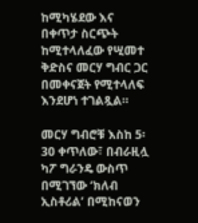ከሚካሄደው እና በቀጥታ ስርጭት ከሚተላለፈው የሢመተ ቅድስና መርሃ ግብር ጋር በመቀናጀት የሚተላለፍ እንደሆነ ተገልጿል።

መርሃ ግብሮቹ እስከ 5፡30 ቀጥለው፣ በብራዚሏ ካፖ ግራንዴ ውስጥ በሚገኘው ‘ክለብ ኢስቶሪል’ በሚከናወን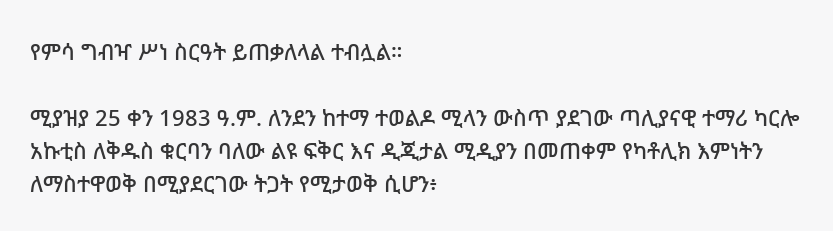የምሳ ግብዣ ሥነ ስርዓት ይጠቃለላል ተብሏል።

ሚያዝያ 25 ቀን 1983 ዓ.ም. ለንደን ከተማ ተወልዶ ሚላን ውስጥ ያደገው ጣሊያናዊ ተማሪ ካርሎ አኩቲስ ለቅዱስ ቁርባን ባለው ልዩ ፍቅር እና ዲጂታል ሚዲያን በመጠቀም የካቶሊክ እምነትን ለማስተዋወቅ በሚያደርገው ትጋት የሚታወቅ ሲሆን፥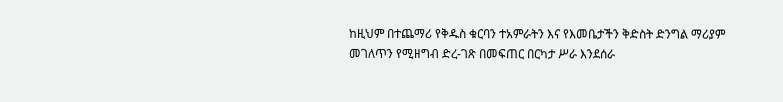ከዚህም በተጨማሪ የቅዱስ ቁርባን ተአምራትን እና የእመቤታችን ቅድስት ድንግል ማሪያም መገለጥን የሚዘግብ ድረ-ገጽ በመፍጠር በርካታ ሥራ እንደሰራ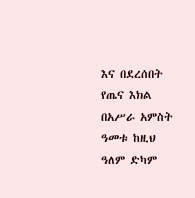እና በደረሰበት የጤና እክል በአሥራ አምስት ዓመቱ ከዚህ ዓለም ድካም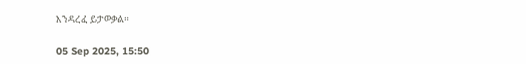እንዳረፈ ይታወቃል።

05 Sep 2025, 15:50